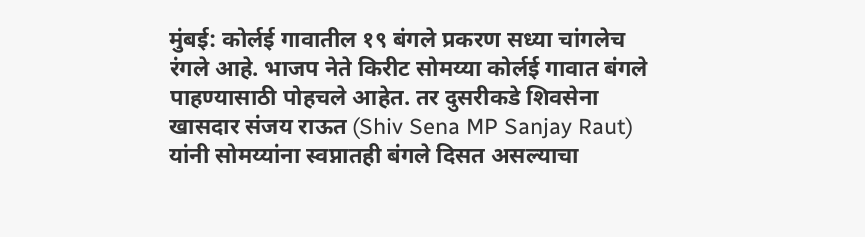मुंबई: कोर्लई गावातील १९ बंगले प्रकरण सध्या चांगलेच रंगले आहे. भाजप नेते किरीट सोमय्या कोर्लई गावात बंगले पाहण्यासाठी पोहचले आहेत. तर दुसरीकडे शिवसेना खासदार संजय राऊत (Shiv Sena MP Sanjay Raut) यांनी सोमय्यांना स्वप्नातही बंगले दिसत असल्याचा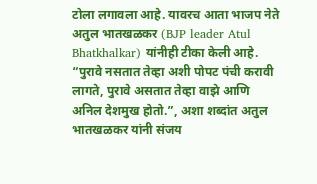टोला लगावला आहे. यावरच आता भाजप नेते अतुल भातखळकर (BJP leader Atul Bhatkhalkar) यांनीही टीका केली आहे.
“पुरावे नसतात तेव्हा अशी पोपट पंची करावी लागते, पुरावे असतात तेव्हा वाझे आणि अनिल देशमुख होतो.”, अशा शब्दांत अतुल भातखळकर यांनी संजय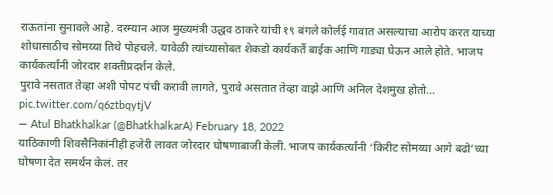राऊतांना सुनावले आहे. दरम्यान आज मुख्यमंत्री उद्धव ठाकरे यांची १९ बंगले कोर्लई गावात असल्याचा आरोप करत याच्या शोधासाठीच सोमय्या तिथे पोहचले. यावेळी त्यांच्यासोबत शेकडो कार्यकर्ते बाईक आणि गाड्या घेऊन आले होते. भाजप कार्यकर्त्यांनी जोरदार शक्तीप्रदर्शन केले.
पुरावे नसतात तेव्हा अशी पोपट पंची करावी लागते, पुरावे असतात तेव्हा वाझे आणि अनिल देशमुख होतो… pic.twitter.com/q6ztbqytjV
— Atul Bhatkhalkar (@BhatkhalkarA) February 18, 2022
याठिकाणी शिवसैनिकांनीही हजेरी लावत जोरदार घोषणाबाजी केली. भाजप कार्यकर्त्यांनी ‘किरीट सोमय्या आगे बढो’च्या घोषणा देत समर्थन केलं. तर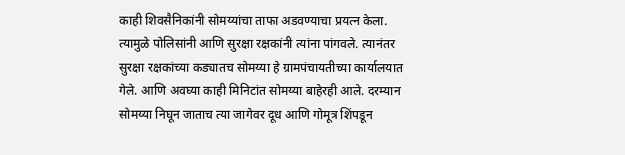काही शिवसैनिकांनी सोमय्यांचा ताफा अडवण्याचा प्रयत्न केला. त्यामुळे पोलिसांनी आणि सुरक्षा रक्षकांनी त्यांना पांगवले. त्यानंतर सुरक्षा रक्षकांच्या कड्यातच सोमय्या हे ग्रामपंचायतीच्या कार्यालयात गेले. आणि अवघ्या काही मिनिटांत सोमय्या बाहेरही आले. दरम्यान सोमय्या निघून जाताच त्या जागेवर दूध आणि गोमूत्र शिंपडून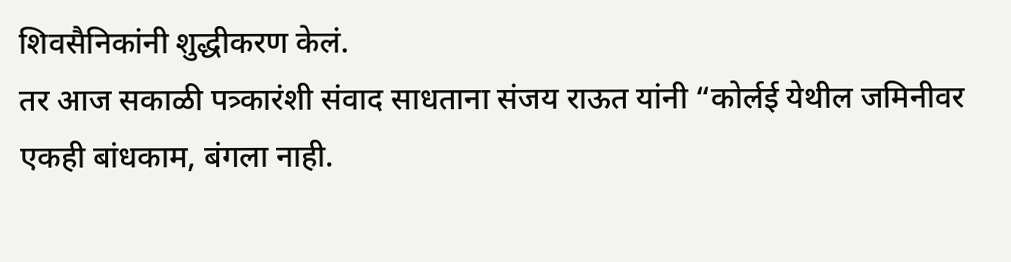शिवसैनिकांनी शुद्धीकरण केलं.
तर आज सकाळी पत्र्कारंशी संवाद साधताना संजय राऊत यांनी “कोर्लई येथील जमिनीवर एकही बांधकाम, बंगला नाही.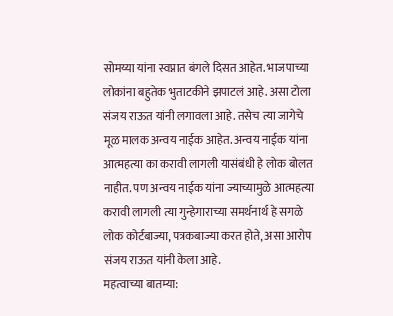सोमय्या यांना स्वप्नात बंगले दिसत आहेत. भाजपाच्या लोकांना बहुतेक भुताटकीने झपाटलं आहे. असा टोला संजय राऊत यांनी लगावला आहे. तसेच त्या जागेचे मूळ मालक अन्वय नाईक आहेत. अन्वय नाईक यांना आत्महत्या का करावी लागली यासंबंधी हे लोक बोलत नाहीत. पण अन्वय नाईक यांना ज्याच्यामुळे आत्महत्या करावी लागली त्या गुन्हेगाराच्या समर्थनार्थ हे सगळे लोक कोर्टबाज्या, पत्रकबाज्या करत होते, असा आरोप संजय राऊत यांनी केला आहे.
महत्वाच्या बातम्या: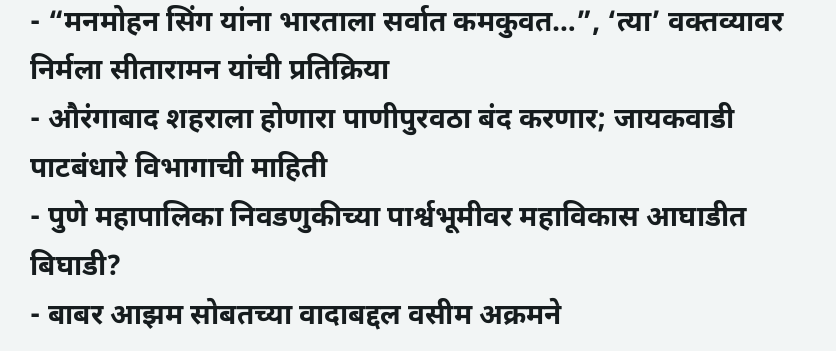- “मनमोहन सिंग यांना भारताला सर्वात कमकुवत…”, ‘त्या’ वक्तव्यावर निर्मला सीतारामन यांची प्रतिक्रिया
- औरंगाबाद शहराला होणारा पाणीपुरवठा बंद करणार; जायकवाडी पाटबंधारे विभागाची माहिती
- पुणे महापालिका निवडणुकीच्या पार्श्वभूमीवर महाविकास आघाडीत बिघाडी?
- बाबर आझम सोबतच्या वादाबद्दल वसीम अक्रमने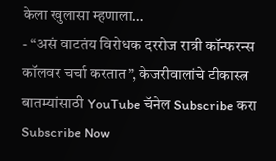केला खुलासा म्हणाला…
- “असं वाटतंय विरोधक दररोज रात्री कॉन्फरन्स कॉलवर चर्चा करतात”, केजरीवालांचे टीकास्त्र
बातम्यांसाठी YouTube चॅनेल Subscribe करा
Subscribe Now